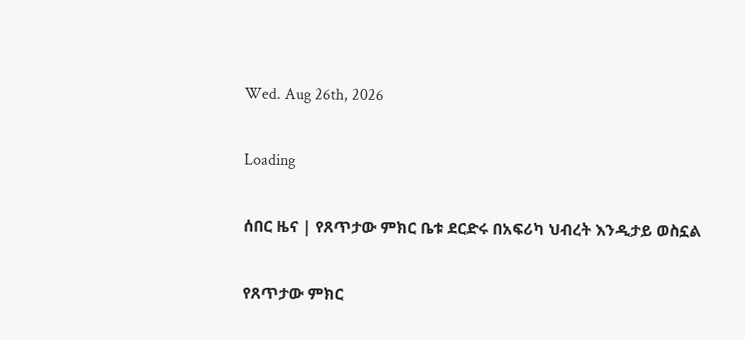Wed. Aug 26th, 2026

Loading

ሰበር ዜና | የጸጥታው ምክር ቤቱ ደርድሩ በአፍሪካ ህብረት እንዲታይ ወስኗል

የጸጥታው ምክር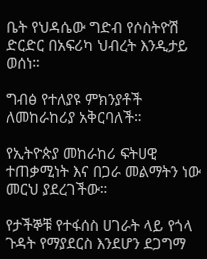ቤት የህዳሴው ግድብ የሶስትዮሽ ድርድር በአፍሪካ ህብረት እንዲታይ ወሰነ።

ግብፅ የተለያዩ ምክንያቶች ለመከራከሪያ አቅርባለች።

የኢትዮጵያ መከራከሪ ፍትሀዊ ተጠቃሚነት እና በጋራ መልማትን ነው መርህ ያደረገችው።

የታችኞቹ የተፋሰስ ሀገራት ላይ የጎላ ጉዳት የማያደርስ እንደሆን ደጋግማ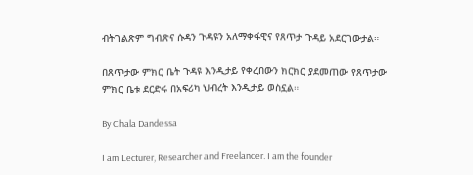ብትገልጽም ግብጽና ሱዳን ጉዳዩን አለማቀፋዊና የጸጥታ ጉዳይ አደርገውታል።

በጸጥታው ምክር ቤት ጉዳዩ እንዲታይ የቀረበውን ክርክር ያደመጠው የጸጥታው ምክር ቤቱ ደርድሩ በአፍሪካ ህብረት እንዲታይ ወስኗል።

By Chala Dandessa

I am Lecturer, Researcher and Freelancer. I am the founder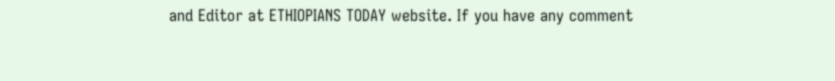and Editor at ETHIOPIANS TODAY website. If you have any comment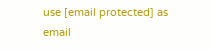use [email protected] as email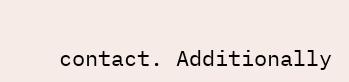contact. Additionally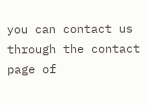you can contact us through the contact page of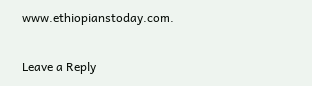www.ethiopianstoday.com.

Leave a Reply